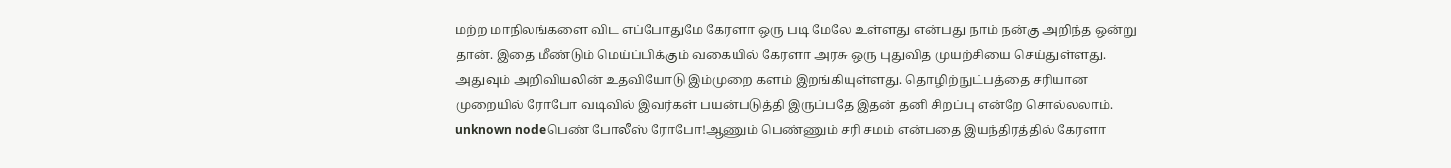மற்ற மாநிலங்களை விட எப்போதுமே கேரளா ஒரு படி மேலே உள்ளது என்பது நாம் நன்கு அறிந்த ஒன்று தான். இதை மீண்டும் மெய்ப்பிக்கும் வகையில் கேரளா அரசு ஒரு புதுவித முயற்சியை செய்துள்ளது. அதுவும் அறிவியலின் உதவியோடு இம்முறை களம் இறங்கியுள்ளது. தொழிற்நுட்பத்தை சரியான முறையில் ரோபோ வடிவில் இவர்கள் பயன்படுத்தி இருப்பதே இதன் தனி சிறப்பு என்றே சொல்லலாம்.
unknown nodeபெண் போலீஸ் ரோபோ!ஆணும் பெண்ணும் சரி சமம் என்பதை இயந்திரத்தில் கேரளா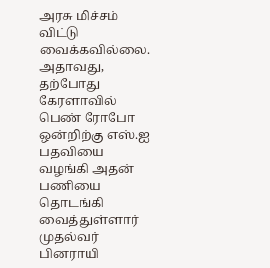அரசு மிச்சம் விட்டு வைக்கவில்லை. அதாவது, தற்போது கேரளாவில் பெண் ரோபோ ஒன்றிற்கு எஸ்.ஐ பதவியை வழங்கி அதன் பணியை தொடங்கி வைத்துள்ளார் முதல்வர் பினராயி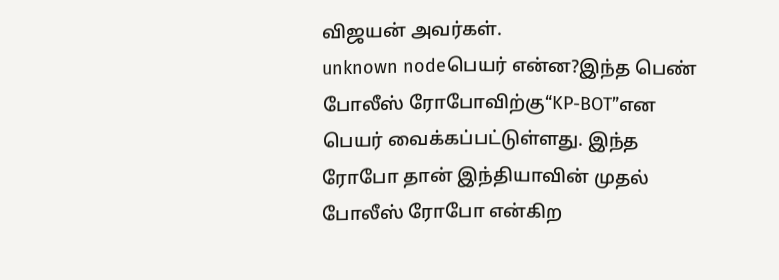விஜயன் அவர்கள்.
unknown nodeபெயர் என்ன?இந்த பெண் போலீஸ் ரோபோவிற்கு“KP-BOT”என பெயர் வைக்கப்பட்டுள்ளது. இந்த ரோபோ தான் இந்தியாவின் முதல் போலீஸ் ரோபோ என்கிற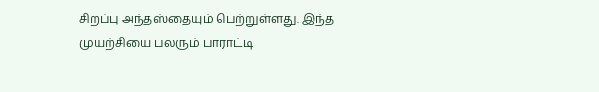சிறப்பு அந்தஸ்தையும் பெற்றுள்ளது. இந்த முயற்சியை பலரும் பாராட்டி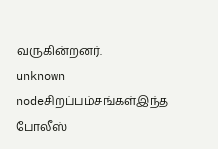வருகின்றனர்.
unknown nodeசிறப்பம்சங்கள்இந்த போலீஸ்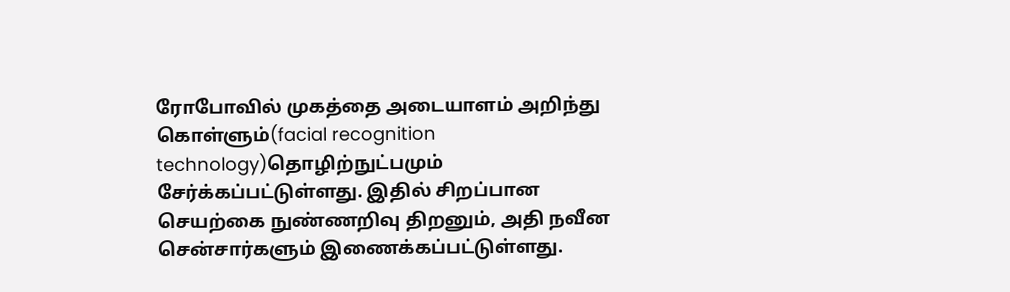ரோபோவில் முகத்தை அடையாளம் அறிந்து கொள்ளும்(facial recognition technology)தொழிற்நுட்பமும் சேர்க்கப்பட்டுள்ளது. இதில் சிறப்பான செயற்கை நுண்ணறிவு திறனும், அதி நவீன சென்சார்களும் இணைக்கப்பட்டுள்ளது.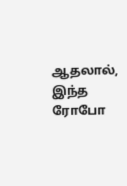ஆதலால், இந்த ரோபோ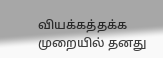வியக்கத்தக்க முறையில் தனது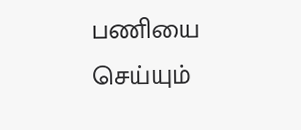பணியை செய்யும்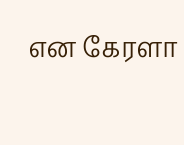என கேரளா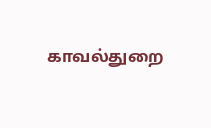காவல்துறை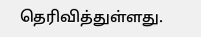தெரிவித்துள்ளது.